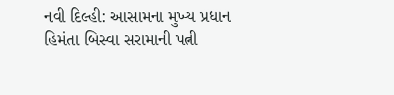નવી દિલ્હી: આસામના મુખ્ય પ્રધાન હિમંતા બિસ્વા સરામાની પત્ની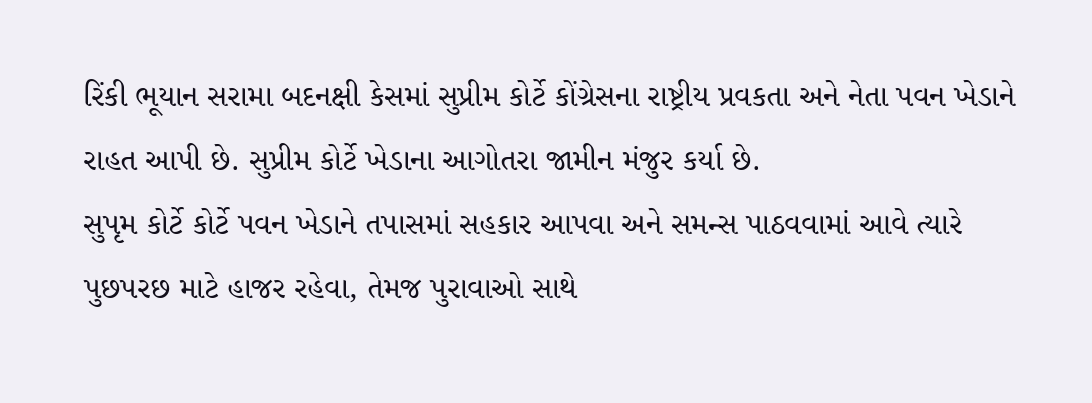રિંકી ભૂયાન સરામા બદનક્ષી કેસમાં સુપ્રીમ કોર્ટે કોંગ્રેસના રાષ્ટ્રીય પ્રવકતા અને નેતા પવન ખેડાને રાહત આપી છે. સુપ્રીમ કોર્ટે ખેડાના આગોતરા જામીન મંજુર કર્યા છે.
સુપૃમ કોર્ટે કોર્ટે પવન ખેડાને તપાસમાં સહકાર આપવા અને સમન્સ પાઠવવામાં આવે ત્યારે પુછપરછ માટે હાજર રહેવા, તેમજ પુરાવાઓ સાથે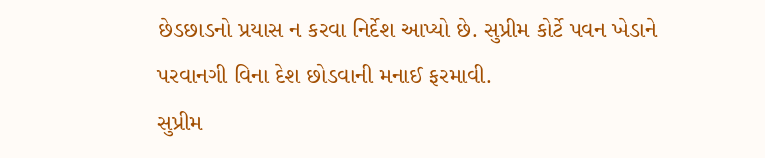છેડછાડનો પ્રયાસ ન કરવા નિર્દેશ આપ્યો છે. સુપ્રીમ કોર્ટે પવન ખેડાને પરવાનગી વિના દેશ છોડવાની મનાઈ ફરમાવી.
સુપ્રીમ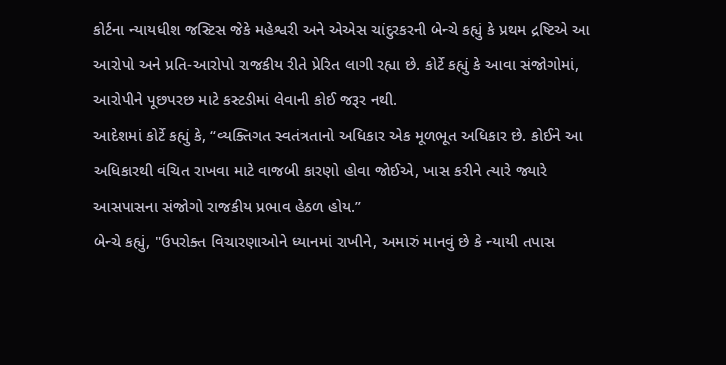કોર્ટના ન્યાયધીશ જસ્ટિસ જેકે મહેશ્વરી અને એએસ ચાંદુરકરની બેન્ચે કહ્યું કે પ્રથમ દ્રષ્ટિએ આ આરોપો અને પ્રતિ-આરોપો રાજકીય રીતે પ્રેરિત લાગી રહ્યા છે. કોર્ટે કહ્યું કે આવા સંજોગોમાં, આરોપીને પૂછપરછ માટે કસ્ટડીમાં લેવાની કોઈ જરૂર નથી.
આદેશમાં કોર્ટે કહ્યું કે, “વ્યક્તિગત સ્વતંત્રતાનો અધિકાર એક મૂળભૂત અધિકાર છે. કોઈને આ અધિકારથી વંચિત રાખવા માટે વાજબી કારણો હોવા જોઈએ, ખાસ કરીને ત્યારે જ્યારે આસપાસના સંજોગો રાજકીય પ્રભાવ હેઠળ હોય.”
બેન્ચે કહ્યું, "ઉપરોક્ત વિચારણાઓને ધ્યાનમાં રાખીને, અમારું માનવું છે કે ન્યાયી તપાસ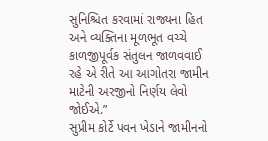સુનિશ્ચિત કરવામાં રાજ્યના હિત અને વ્યક્તિના મૂળભૂત વચ્ચે કાળજીપૂર્વક સંતુલન જાળવવાઈ રહે એ રીતે આ આગોતરા જામીન માટેની અરજીનો નિર્ણય લેવો જોઈએ.”
સુપ્રીમ કોર્ટે પવન ખેડાને જામીનનો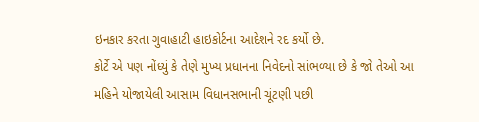ઇનકાર કરતા ગુવાહાટી હાઇકોર્ટના આદેશને રદ કર્યો છે.
કોર્ટે એ પણ નોંધ્યું કે તેણે મુખ્ય પ્રધાનના નિવેદનો સાંભળ્યા છે કે જો તેઓ આ મહિને યોજાયેલી આસામ વિધાનસભાની ચૂંટણી પછી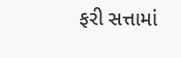ફરી સત્તામાં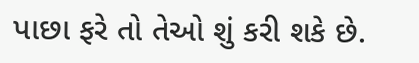પાછા ફરે તો તેઓ શું કરી શકે છે.